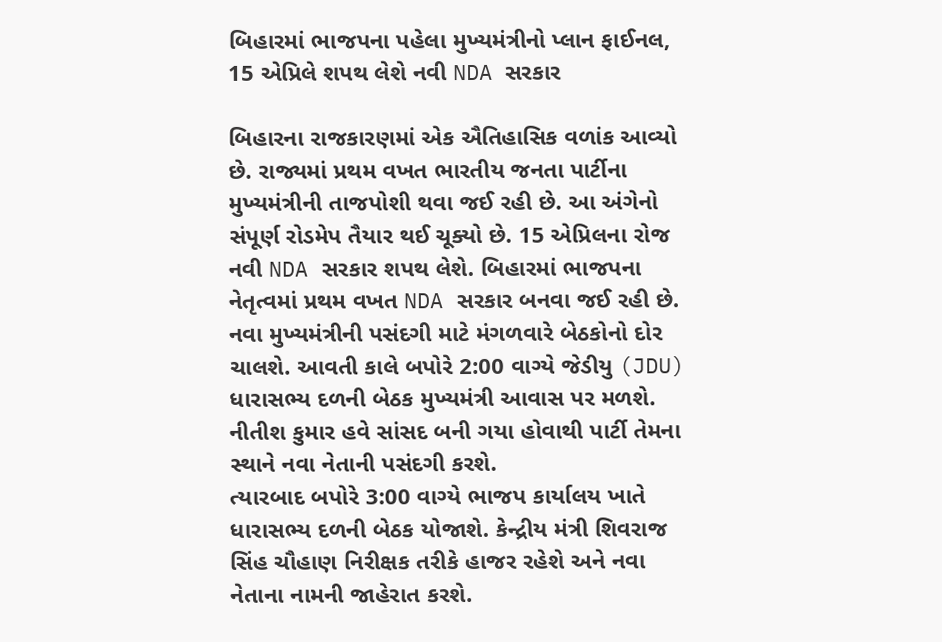બિહારમાં ભાજપના પહેલા મુખ્યમંત્રીનો પ્લાન ફાઈનલ, 15 એપ્રિલે શપથ લેશે નવી NDA સરકાર

બિહારના રાજકારણમાં એક ઐતિહાસિક વળાંક આવ્યો છે. રાજ્યમાં પ્રથમ વખત ભારતીય જનતા પાર્ટીના મુખ્યમંત્રીની તાજપોશી થવા જઈ રહી છે. આ અંગેનો સંપૂર્ણ રોડમેપ તૈયાર થઈ ચૂક્યો છે. 15 એપ્રિલના રોજ નવી NDA સરકાર શપથ લેશે. બિહારમાં ભાજપના નેતૃત્વમાં પ્રથમ વખત NDA સરકાર બનવા જઈ રહી છે. નવા મુખ્યમંત્રીની પસંદગી માટે મંગળવારે બેઠકોનો દોર ચાલશે. આવતી કાલે બપોરે 2:00 વાગ્યે જેડીયુ (JDU) ધારાસભ્ય દળની બેઠક મુખ્યમંત્રી આવાસ પર મળશે. નીતીશ કુમાર હવે સાંસદ બની ગયા હોવાથી પાર્ટી તેમના સ્થાને નવા નેતાની પસંદગી કરશે.
ત્યારબાદ બપોરે 3:00 વાગ્યે ભાજપ કાર્યાલય ખાતે ધારાસભ્ય દળની બેઠક યોજાશે. કેન્દ્રીય મંત્રી શિવરાજ સિંહ ચૌહાણ નિરીક્ષક તરીકે હાજર રહેશે અને નવા નેતાના નામની જાહેરાત કરશે.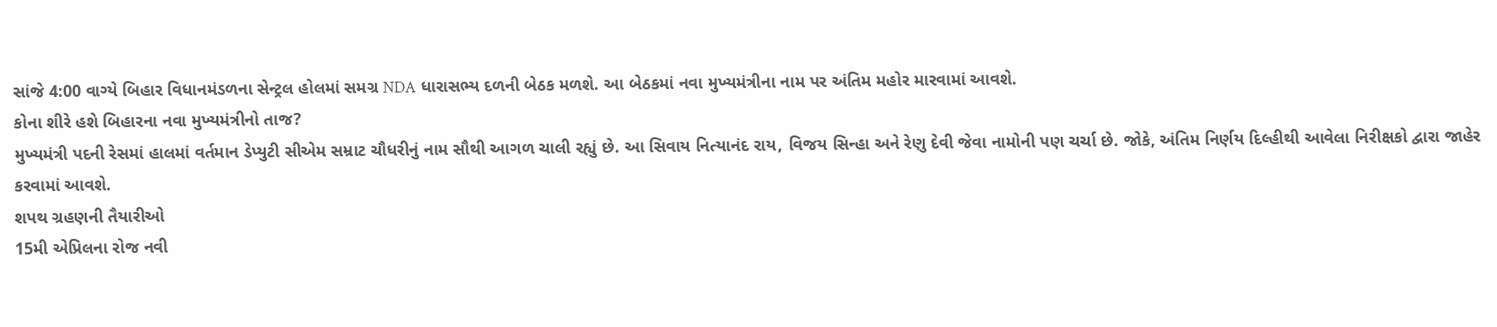સાંજે 4:00 વાગ્યે બિહાર વિધાનમંડળના સેન્ટ્રલ હોલમાં સમગ્ર NDA ધારાસભ્ય દળની બેઠક મળશે. આ બેઠકમાં નવા મુખ્યમંત્રીના નામ પર અંતિમ મહોર મારવામાં આવશે.
કોના શીરે હશે બિહારના નવા મુખ્યમંત્રીનો તાજ?
મુખ્યમંત્રી પદની રેસમાં હાલમાં વર્તમાન ડેપ્યુટી સીએમ સમ્રાટ ચૌધરીનું નામ સૌથી આગળ ચાલી રહ્યું છે. આ સિવાય નિત્યાનંદ રાય, વિજય સિન્હા અને રેણુ દેવી જેવા નામોની પણ ચર્ચા છે. જોકે, અંતિમ નિર્ણય દિલ્હીથી આવેલા નિરીક્ષકો દ્વારા જાહેર કરવામાં આવશે.
શપથ ગ્રહણની તૈયારીઓ
15મી એપ્રિલના રોજ નવી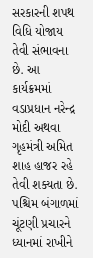સરકારની શપથ વિધિ યોજાય તેવી સંભાવના છે. આ કાર્યક્રમમાં વડાપ્રધાન નરેન્દ્ર મોદી અથવા ગૃહમંત્રી અમિત શાહ હાજર રહે તેવી શક્યતા છે. પશ્ચિમ બંગાળમાં ચૂંટણી પ્રચારને ધ્યાનમાં રાખીને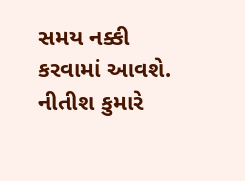સમય નક્કી કરવામાં આવશે. નીતીશ કુમારે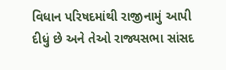વિધાન પરિષદમાંથી રાજીનામું આપી દીધું છે અને તેઓ રાજ્યસભા સાંસદ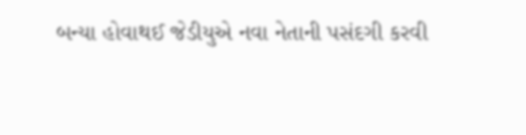બન્યા હોવાથઈ જેડીયુએ નવા નેતાની પસંદગી કરવી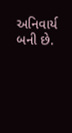અનિવાર્ય બની છે.